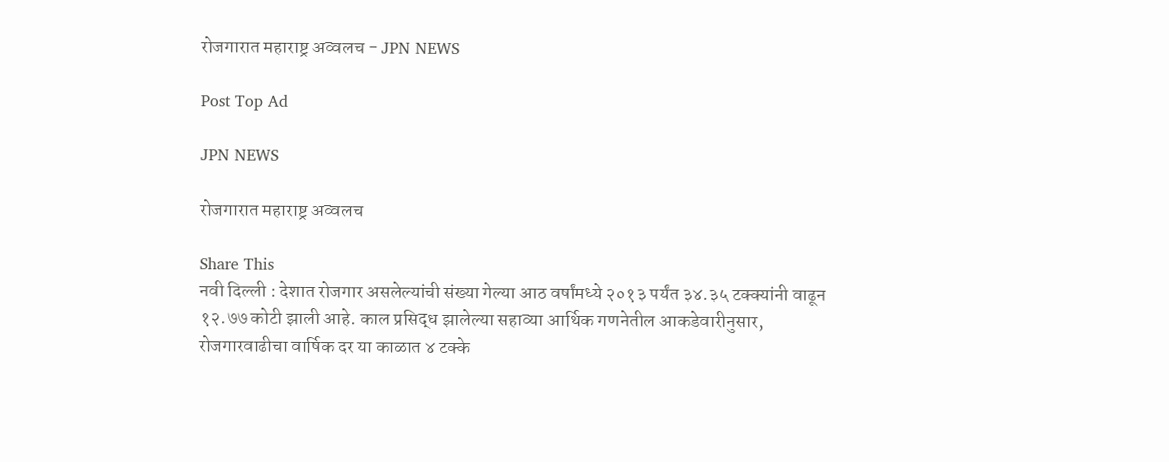रोजगारात महाराष्ट्र अव्वलच - JPN NEWS

Post Top Ad

JPN NEWS

रोजगारात महाराष्ट्र अव्वलच

Share This
नवी दिल्ली : देशात रोजगार असलेल्यांची संख्या गेल्या आठ वर्षांमध्ये २०१३ पर्यंत ३४.३५ टक्क्यांनी वाढून १२.७७ कोटी झाली आहे. काल प्रसिद्ध झालेल्या सहाव्या आर्थिक गणनेतील आकडेवारीनुसार, रोजगारवाढीचा वार्षिक दर या काळात ४ टक्के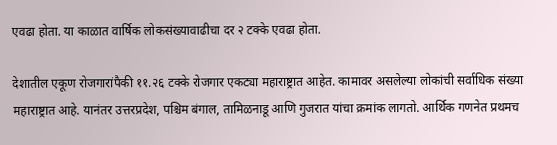एवढा होता. या काळात वार्षिक लोकसंख्यावाढीचा दर २ टक्के एवढा होता.

देशातील एकूण रोजगारांपैकी ११.२६ टक्के रोजगार एकट्या महाराष्ट्रात आहेत. कामावर असलेल्या लोकांची सर्वाधिक संख्या महाराष्ट्रात आहे. यानंतर उत्तरप्रदेश, पश्चिम बंगाल, तामिळनाडू आणि गुजरात यांचा क्रमांक लागतो. आर्थिक गणनेत प्रथमच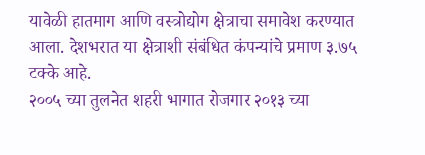यावेळी हातमाग आणि वस्त्रोद्योग क्षेत्राचा समावेश करण्यात आला. देशभरात या क्षेत्राशी संबंधित कंपन्यांचे प्रमाण ३.७५ टक्के आहे.
२००५ च्या तुलनेत शहरी भागात रोजगार २०१३ च्या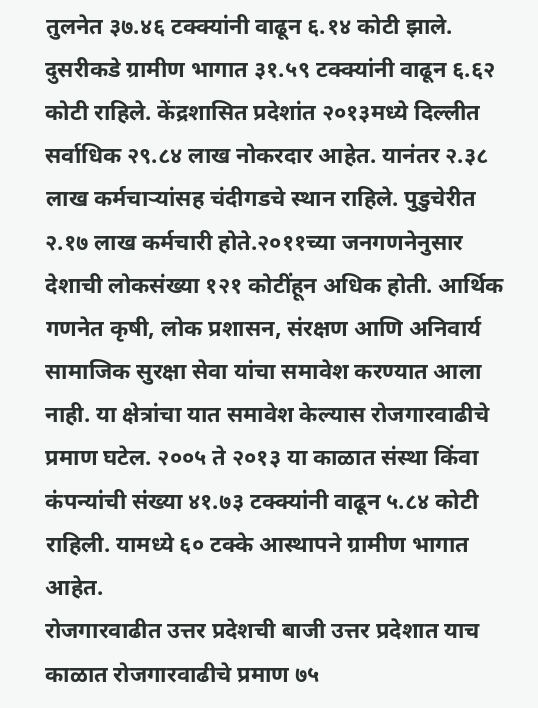तुलनेत ३७.४६ टक्क्यांनी वाढून ६.१४ कोटी झाले. दुसरीकडे ग्रामीण भागात ३१.५९ टक्क्यांनी वाढून ६.६२ कोटी राहिले. केंद्रशासित प्रदेशांत २०१३मध्ये दिल्लीत सर्वाधिक २९.८४ लाख नोकरदार आहेत. यानंतर २.३८ लाख कर्मचाऱ्यांसह चंदीगडचे स्थान राहिले. पुडुचेरीत २.१७ लाख कर्मचारी होते.२०११च्या जनगणनेनुसार देशाची लोकसंख्या १२१ कोटींहून अधिक होती. आर्थिक गणनेत कृषी, लोक प्रशासन, संरक्षण आणि अनिवार्य सामाजिक सुरक्षा सेवा यांचा समावेश करण्यात आला नाही. या क्षेत्रांचा यात समावेश केल्यास रोजगारवाढीचे प्रमाण घटेल. २००५ ते २०१३ या काळात संस्था किंवा कंपन्यांची संख्या ४१.७३ टक्क्यांनी वाढून ५.८४ कोटी राहिली. यामध्ये ६० टक्के आस्थापने ग्रामीण भागात आहेत.
रोजगारवाढीत उत्तर प्रदेशची बाजी उत्तर प्रदेशात याच काळात रोजगारवाढीचे प्रमाण ७५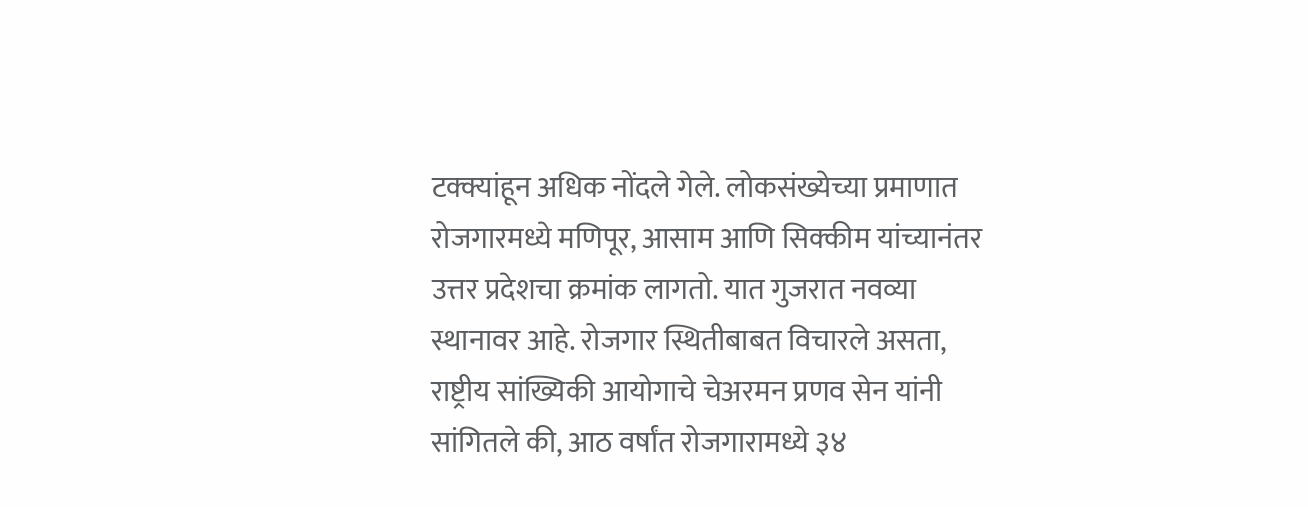टक्क्यांहून अधिक नोंदले गेले. लोकसंख्येच्या प्रमाणात रोजगारमध्ये मणिपूर, आसाम आणि सिक्कीम यांच्यानंतर उत्तर प्रदेशचा क्रमांक लागतो. यात गुजरात नवव्या स्थानावर आहे. रोजगार स्थितीबाबत विचारले असता, राष्ट्रीय सांख्यिकी आयोगाचे चेअरमन प्रणव सेन यांनी सांगितले की, आठ वर्षांत रोजगारामध्ये ३४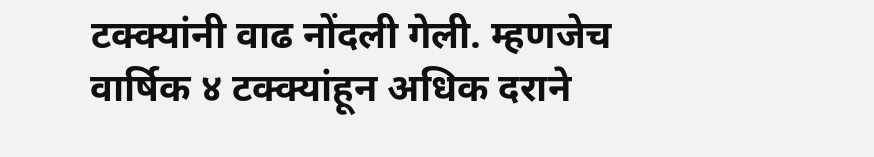टक्क्यांनी वाढ नोंदली गेली. म्हणजेच वार्षिक ४ टक्क्यांहून अधिक दराने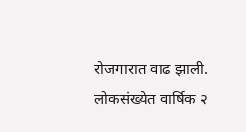रोजगारात वाढ झाली. लोकसंख्येत वार्षिक २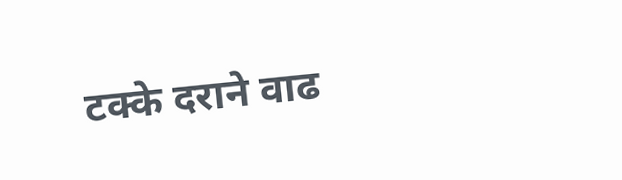टक्के दराने वाढ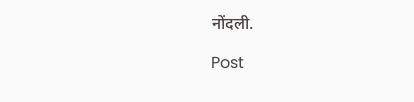नोंदली.

Post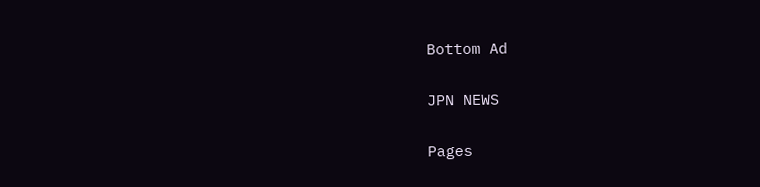Bottom Ad

JPN NEWS

Pages